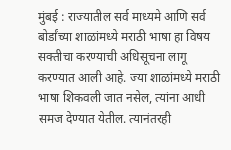मुंबई : राज्यातील सर्व माध्यमे आणि सर्व बोर्डांच्या शाळांमध्ये मराठी भाषा हा विषय सक्तीचा करण्याची अधिसूचना लागू करण्यात आली आहे. ज्या शाळांमध्ये मराठी भाषा शिकवली जात नसेल, त्यांना आधी समज देण्यात येतील. त्यानंतरही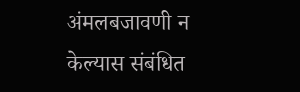अंमलबजावणी न केल्यास संबंधित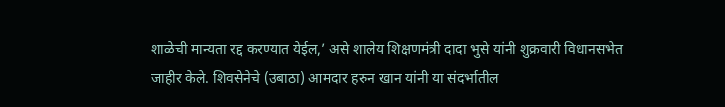शाळेची मान्यता रद्द करण्यात येईल,’ असे शालेय शिक्षणमंत्री दादा भुसे यांनी शुक्रवारी विधानसभेत जाहीर केले. शिवसेनेचे (उबाठा) आमदार हरुन खान यांनी या संदर्भातील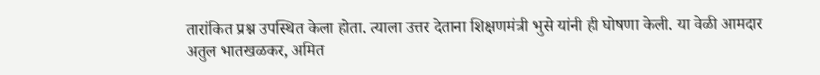तारांकित प्रश्न उपस्थित केला होता. त्याला उत्तर देताना शिक्षणमंत्री भुसे यांनी ही घोषणा केली. या वेळी आमदार अतुल भातखळकर, अमित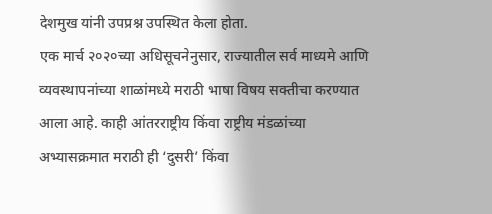देशमुख यांनी उपप्रश्न उपस्थित केला होता.
एक मार्च २०२०च्या अधिसूचनेनुसार, राज्यातील सर्व माध्यमे आणि व्यवस्थापनांच्या शाळांमध्ये मराठी भाषा विषय सक्तीचा करण्यात आला आहे. काही आंतरराष्ट्रीय किंवा राष्ट्रीय मंडळांच्या अभ्यासक्रमात मराठी ही ‘दुसरी’ किंवा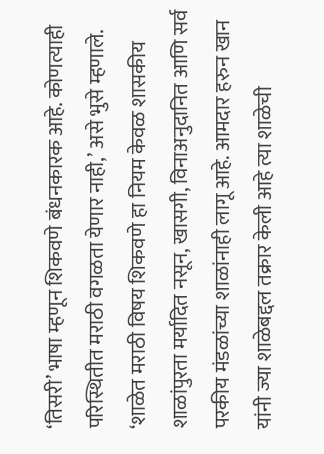‘तिसरी’ भाषा म्हणून शिकवणे बंधनकारक आहे. कोणत्याही परिस्थितीत मराठी वगळता येणार नाही,’ असे भुसे म्हणाले. ‘शाळेत मराठी विषय शिकवणे हा नियम केवळ शासकीय शाळांपुरता मर्यादित नसून, खासगी, विनाअनुदानित आणि सर्व परकीय मंडळांच्या शाळांनाही लागू आहे. आमदार हरुन खान यांनी ज्या शाळेबद्दल तक्रार केली आहे त्या शाळेची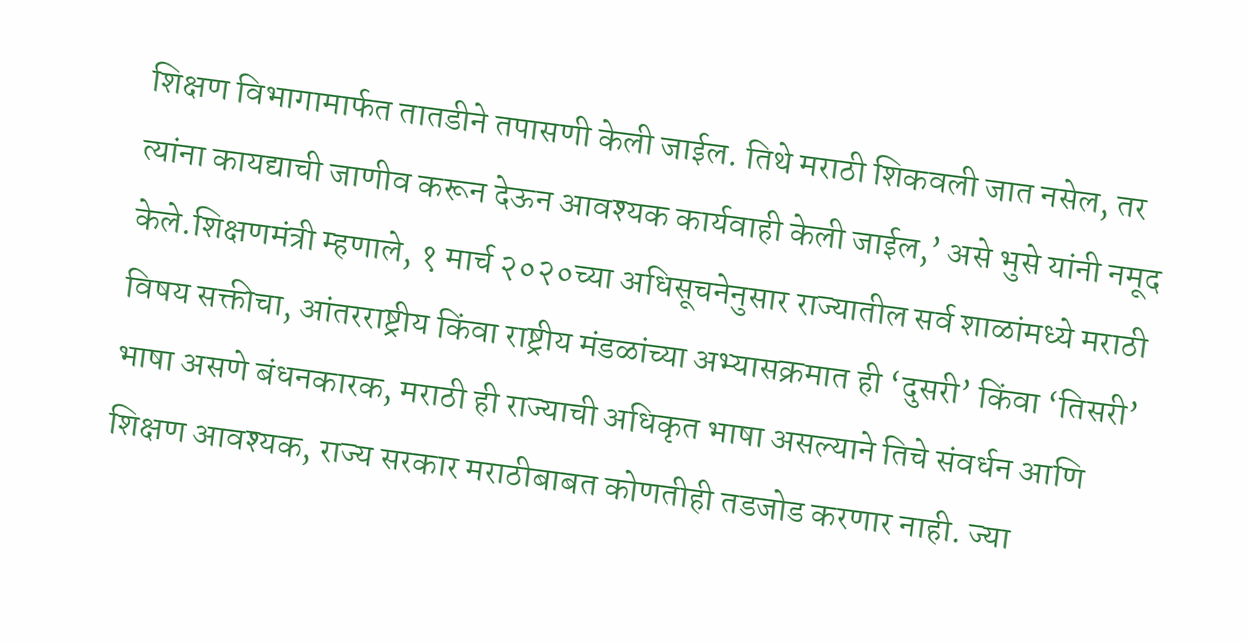शिक्षण विभागामार्फत तातडीने तपासणी केली जाईल. तिथे मराठी शिकवली जात नसेल, तर त्यांना कायद्याची जाणीव करून देऊन आवश्यक कार्यवाही केली जाईल,’ असे भुसे यांनी नमूद केले.शिक्षणमंत्री म्हणाले, १ मार्च २०२०च्या अधिसूचनेनुसार राज्यातील सर्व शाळांमध्ये मराठी विषय सक्तीचा, आंतरराष्ट्रीय किंवा राष्ट्रीय मंडळांच्या अभ्यासक्रमात ही ‘दुसरी’ किंवा ‘तिसरी’ भाषा असणे बंधनकारक, मराठी ही राज्याची अधिकृत भाषा असल्याने तिचे संवर्धन आणि शिक्षण आवश्यक, राज्य सरकार मराठीबाबत कोणतीही तडजोड करणार नाही. ज्या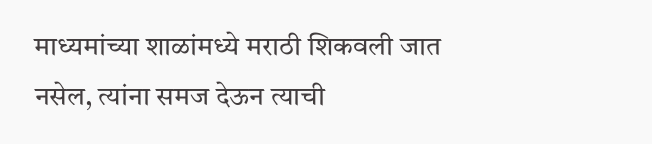माध्यमांच्या शाळांमध्ये मराठी शिकवली जात नसेल, त्यांना समज देऊन त्याची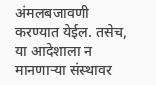अंमलबजावणी करण्यात येईल. तसेच, या आदेशाला न मानणाऱ्या संस्थावर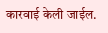कारवाई केली जाईल.